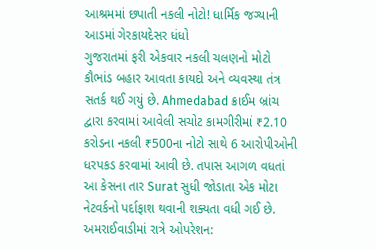આશ્રમમાં છપાતી નકલી નોટો! ધાર્મિક જગ્યાની આડમાં ગેરકાયદેસર ધંધો
ગુજરાતમાં ફરી એકવાર નકલી ચલણનો મોટો કૌભાંડ બહાર આવતા કાયદો અને વ્યવસ્થા તંત્ર સતર્ક થઈ ગયું છે. Ahmedabad ક્રાઈમ બ્રાંચ દ્વારા કરવામાં આવેલી સચોટ કામગીરીમાં ₹2.10 કરોડના નકલી ₹500ના નોટો સાથે 6 આરોપીઓની ધરપકડ કરવામાં આવી છે. તપાસ આગળ વધતાં આ કેસના તાર Surat સુધી જોડાતા એક મોટા નેટવર્કનો પર્દાફાશ થવાની શક્યતા વધી ગઈ છે.
અમરાઈવાડીમાં રાત્રે ઓપરેશન: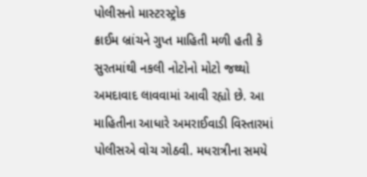પોલીસનો માસ્ટરસ્ટ્રોક
ક્રાઈમ બ્રાંચને ગુપ્ત માહિતી મળી હતી કે સુરતમાંથી નકલી નોટોનો મોટો જથ્થો અમદાવાદ લાવવામાં આવી રહ્યો છે. આ માહિતીના આધારે અમરાઈવાડી વિસ્તારમાં પોલીસએ વોચ ગોઠવી. મધરાત્રીના સમયે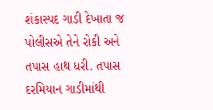શંકાસ્પદ ગાડી દેખાતા જ પોલીસએ તેને રોકી અને તપાસ હાથ ધરી. તપાસ દરમિયાન ગાડીમાંથી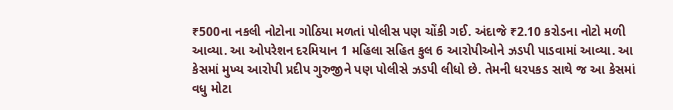₹500ના નકલી નોટોના ગોઠિયા મળતાં પોલીસ પણ ચોંકી ગઈ. અંદાજે ₹2.10 કરોડના નોટો મળી આવ્યા. આ ઓપરેશન દરમિયાન 1 મહિલા સહિત કુલ 6 આરોપીઓને ઝડપી પાડવામાં આવ્યા. આ કેસમાં મુખ્ય આરોપી પ્રદીપ ગુરુજીને પણ પોલીસે ઝડપી લીધો છે. તેમની ધરપકડ સાથે જ આ કેસમાં વધુ મોટા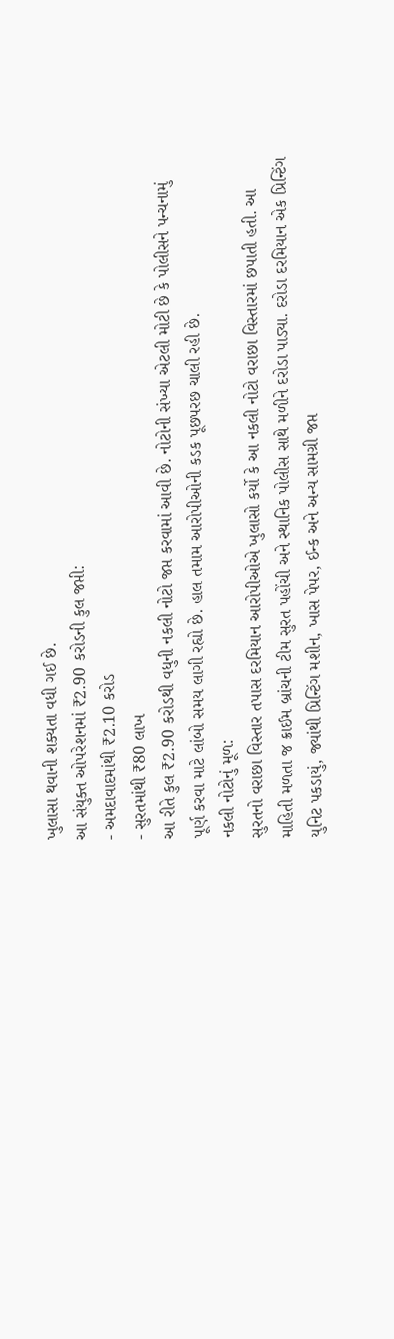ખુલાસા થવાની શક્યતા વધી ગઈ છે.
આ સંયુક્ત ઓપરેશનમાં ₹2.90 કરોડની કુલ જપ્તી:
- અમદાવાદમાંથી ₹2.10 કરોડ
- સુરતમાંથી ₹80 લાખ
આ રીતે કુલ ₹2.90 કરોડથી વધુની નકલી નોટો જપ્ત કરવામાં આવી છે. નોટોની સંખ્યા એટલી મોટી છે કે પોલીસને પન્ચનામું પૂર્ણ કરવા માટે લાંબો સમય લાગી રહ્યો છે. હાલ તમામ આરોપીઓની કડક પૂછપરછ ચાલી રહી છે.
નકલી નોટોનું મૂળ:
સુરતનો વરાછા વિસ્તાર તપાસ દરમિયાન આરોપીઓએ ખુલાસો કર્યો કે આ નકલી નોટો વરાછા વિસ્તારમાં છપાતી હતી. આ માહિતી મળતા જ ક્રાઈમ બ્રાંચની ટીમ સુરત પહોંચી અને સ્થાનિક પોલીસ સાથે મળીને દરોડા પાડ્યા. દરોડા દરમિયાન એક પ્રિન્ટિંગ યુનિટ પકડાયું, જ્યાંથી પ્રિન્ટિંગ મશીન, ખાસ પેપર, ઈન્ક અને અન્ય સામગ્રી જપ્ત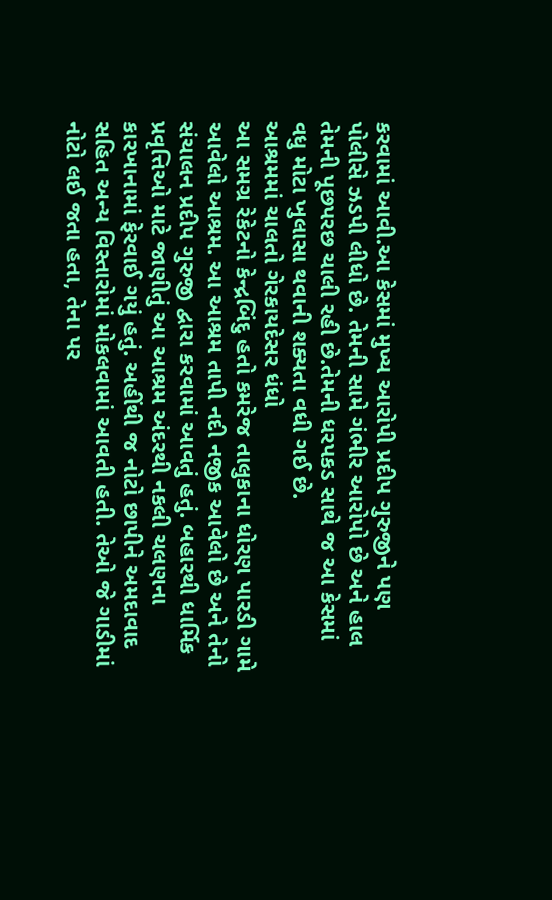કરવામાં આવી.આ કેસમાં મુખ્ય આરોપી પ્રદીપ ગુરુજીને પણ પોલીસે ઝડપી લીધો છે. તેમની સામે ગંભીર આરોપો છે અને હાલ તેમની પૂછપરછ ચાલી રહી છે.તેમની ધરપકડ સાથે જ આ કેસમાં વધુ મોટા ખુલાસા થવાની શક્યતા વધી ગઈ છે.
આશ્રમમાં ચાલતો ગેરકાયદેસર ધંધો
આ સમગ્ર રેકેટનો કેન્દ્રબિંદુ હતો કમરેજ તાલુકાના ધોરણ પારડી ગામે આવેલો આશ્રમ. આ આશ્રમ તાપી નદી નજીક આવેલો છે અને તેનો સંચાલન પ્રદીપ ગુરુજી દ્વારા કરવામાં આવતું હતું. બહારથી ધાર્મિક પ્રવૃત્તિઓ માટે જાણીતું આ આશ્રમ અંદરથી નકલી ચલણના કારખાનામાં ફેરવાઈ ગયું હતું. અહીંથી જ નોટો છાપીને અમદાવાદ સહિત અન્ય વિસ્તારોમાં મોકલવામાં આવતી હતી. તેઓ જે ગાડીમાં નોટો લઈ જતા હતા, તેના પર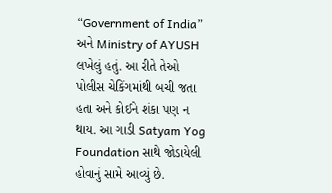“Government of India” અને Ministry of AYUSH લખેલું હતું. આ રીતે તેઓ પોલીસ ચેકિંગમાંથી બચી જતા હતા અને કોઈને શંકા પણ ન થાય. આ ગાડી Satyam Yog Foundation સાથે જોડાયેલી હોવાનું સામે આવ્યું છે.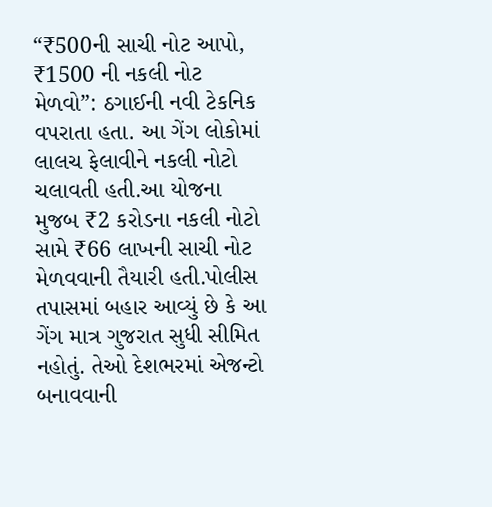“₹500ની સાચી નોટ આપો, ₹1500 ની નકલી નોટ મેળવો”: ઠગાઈની નવી ટેકનિક વપરાતા હતા. આ ગેંગ લોકોમાં લાલચ ફેલાવીને નકલી નોટો ચલાવતી હતી.આ યોજના મુજબ ₹2 કરોડના નકલી નોટો સામે ₹66 લાખની સાચી નોટ મેળવવાની તૈયારી હતી.પોલીસ તપાસમાં બહાર આવ્યું છે કે આ ગેંગ માત્ર ગુજરાત સુધી સીમિત નહોતું. તેઓ દેશભરમાં એજન્ટો બનાવવાની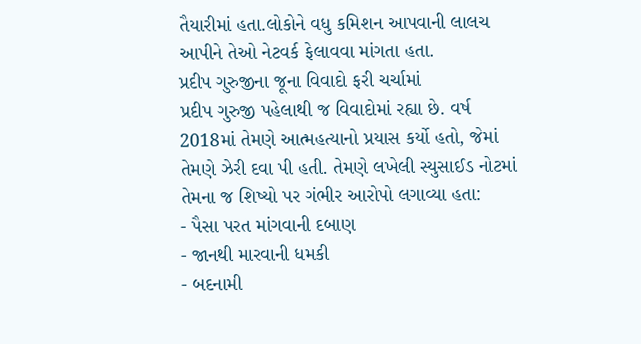તૈયારીમાં હતા.લોકોને વધુ કમિશન આપવાની લાલચ આપીને તેઓ નેટવર્ક ફેલાવવા માંગતા હતા.
પ્રદીપ ગુરુજીના જૂના વિવાદો ફરી ચર્ચામાં
પ્રદીપ ગુરુજી પહેલાથી જ વિવાદોમાં રહ્યા છે. વર્ષ 2018માં તેમણે આત્મહત્યાનો પ્રયાસ કર્યો હતો, જેમાં તેમણે ઝેરી દવા પી હતી. તેમણે લખેલી સ્યુસાઈડ નોટમાં તેમના જ શિષ્યો પર ગંભીર આરોપો લગાવ્યા હતા:
- પૈસા પરત માંગવાની દબાણ
- જાનથી મારવાની ધમકી
- બદનામી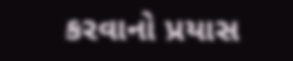કરવાનો પ્રયાસ